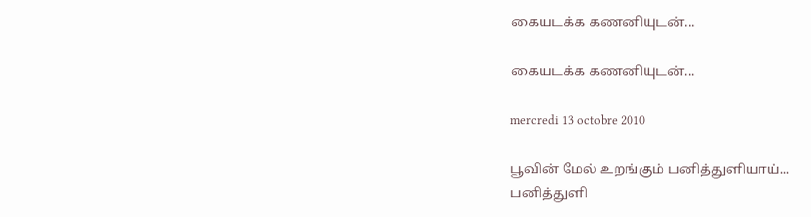கையடக்க கணனியுடன்...

கையடக்க கணனியுடன்...

mercredi 13 octobre 2010

பூவின் மேல் உறங்கும் பனித்துளியாய்...
பனித்துளி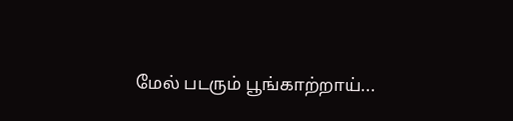மேல் படரும் பூங்காற்றாய்...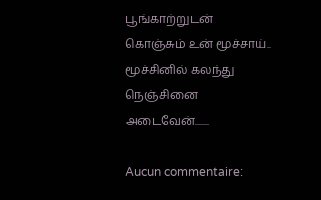பூங்காற்றுடன் கொஞ்சும் உன் மூச்சாய்..
மூச்சினில் கலந்து நெஞ்சினை அடைவேன்.......

Aucun commentaire: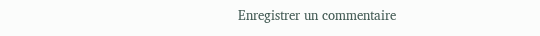Enregistrer un commentaire